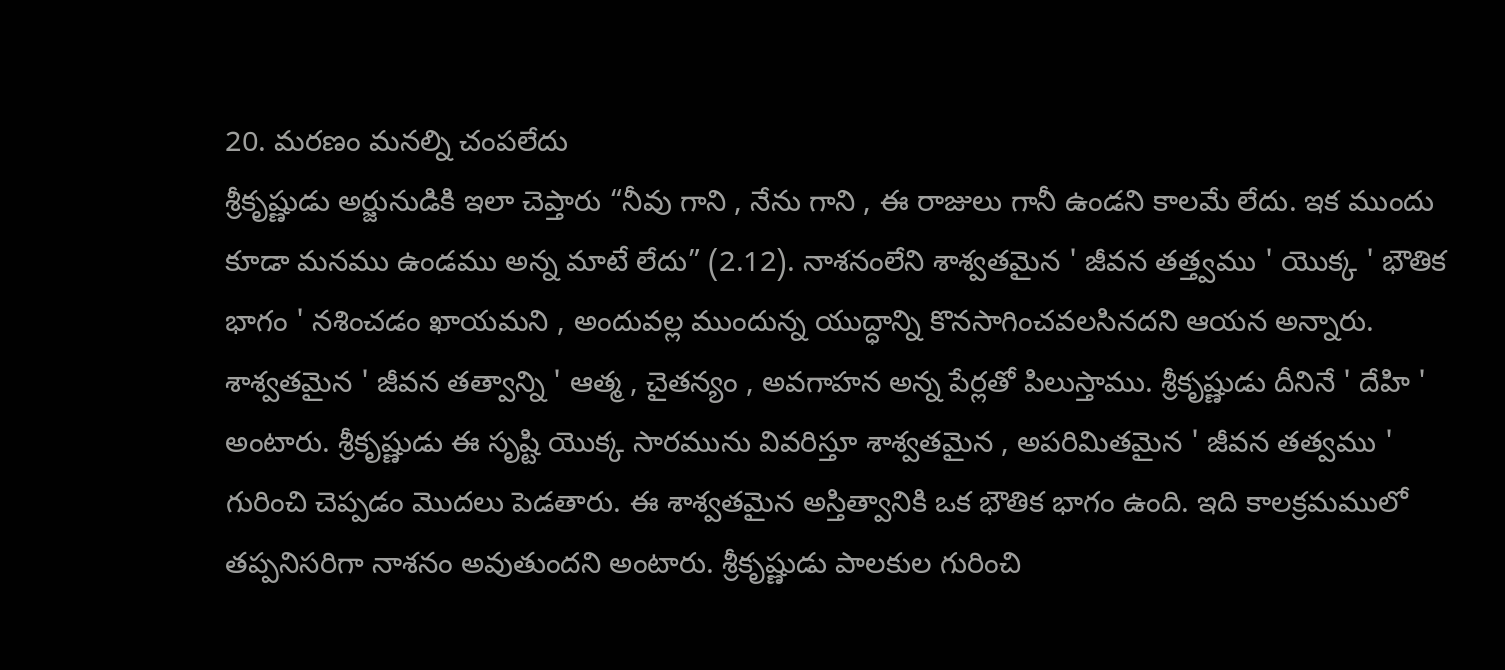20. మరణం మనల్ని చంపలేదు
శ్రీకృష్ణుడు అర్జునుడికి ఇలా చెప్తారు “నీవు గాని , నేను గాని , ఈ రాజులు గానీ ఉండని కాలమే లేదు. ఇక ముందు కూడా మనము ఉండము అన్న మాటే లేదు” (2.12). నాశనంలేని శాశ్వతమైన ' జీవన తత్త్వము ' యొక్క ' భౌతిక భాగం ' నశించడం ఖాయమని , అందువల్ల ముందున్న యుద్ధాన్ని కొనసాగించవలసినదని ఆయన అన్నారు. శాశ్వతమైన ' జీవన తత్వాన్ని ' ఆత్మ , చైతన్యం , అవగాహన అన్న పేర్లతో పిలుస్తాము. శ్రీకృష్ణుడు దీనినే ' దేహి ' అంటారు. శ్రీకృష్ణుడు ఈ సృష్టి యొక్క సారమును వివరిస్తూ శాశ్వతమైన , అపరిమితమైన ' జీవన తత్వము ' గురించి చెప్పడం మొదలు పెడతారు. ఈ శాశ్వతమైన అస్తిత్వానికి ఒక భౌతిక భాగం ఉంది. ఇది కాలక్రమములో తప్పనిసరిగా నాశనం అవుతుందని అంటారు. శ్రీకృష్ణుడు పాలకుల గురించి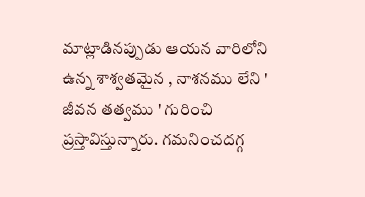మాట్లాడినప్పుడు ఆయన వారిలోని ఉన్న శాశ్వతమైన , నాశనము లేని ' జీవన తత్వము ' గురించి ప్రస్తావిస్తున్నారు. గమనించదగ్గ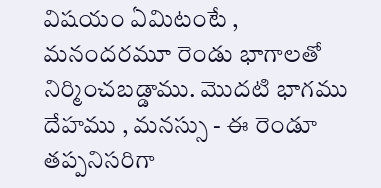విషయం ఏమిటంటే , మనందరమూ రెండు భాగాలతో నిర్మించబడ్డాము. మొదటి భాగము దేహము , మనస్సు - ఈ రెండూ తప్పనిసరిగా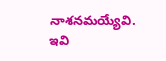నాశనమయ్యేవి. ఇవి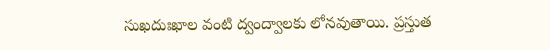సుఖదుఃఖాల వంటి ద్వంద్వాలకు లోనవుతాయి. ప్రస్తుత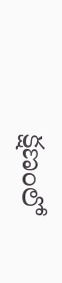క్షణంలో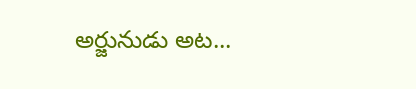అర్జునుడు అట...